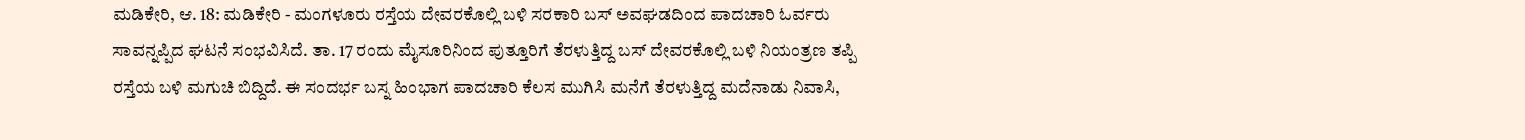ಮಡಿಕೇರಿ, ಆ. 18: ಮಡಿಕೇರಿ - ಮಂಗಳೂರು ರಸ್ತೆಯ ದೇವರಕೊಲ್ಲಿ ಬಳಿ ಸರಕಾರಿ ಬಸ್ ಅವಘಡದಿಂದ ಪಾದಚಾರಿ ಓರ್ವರು ಸಾವನ್ನಪ್ಪಿದ ಘಟನೆ ಸಂಭವಿಸಿದೆ. ತಾ. 17 ರಂದು ಮೈಸೂರಿನಿಂದ ಪುತ್ತೂರಿಗೆ ತೆರಳುತ್ತಿದ್ದ ಬಸ್ ದೇವರಕೊಲ್ಲಿ ಬಳಿ ನಿಯಂತ್ರಣ ತಪ್ಪಿ ರಸ್ತೆಯ ಬಳಿ ಮಗುಚಿ ಬಿದ್ದಿದೆ. ಈ ಸಂದರ್ಭ ಬಸ್ನ ಹಿಂಭಾಗ ಪಾದಚಾರಿ ಕೆಲಸ ಮುಗಿಸಿ ಮನೆಗೆ ತೆರಳುತ್ತಿದ್ದ ಮದೆನಾಡು ನಿವಾಸಿ,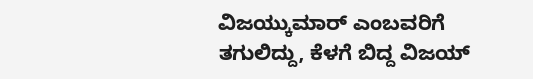ವಿಜಯ್ಕುಮಾರ್ ಎಂಬವರಿಗೆ ತಗುಲಿದ್ದು, ಕೆಳಗೆ ಬಿದ್ದ ವಿಜಯ್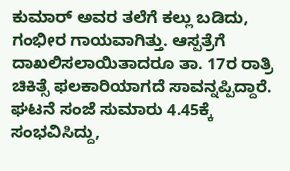ಕುಮಾರ್ ಅವರ ತಲೆಗೆ ಕಲ್ಲು ಬಡಿದು, ಗಂಭೀರ ಗಾಯವಾಗಿತ್ತು. ಆಸ್ಪತ್ರೆಗೆ ದಾಖಲಿಸಲಾಯಿತಾದರೂ ತಾ. 17ರ ರಾತ್ರಿ ಚಿಕಿತ್ಸೆ ಫಲಕಾರಿಯಾಗದೆ ಸಾವನ್ನಪ್ಪಿದ್ದಾರೆ. ಘಟನೆ ಸಂಜೆ ಸುಮಾರು 4.45ಕ್ಕೆ ಸಂಭವಿಸಿದ್ದು,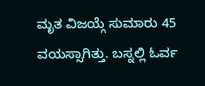ಮೃತ ವಿಜಯ್ಗೆ ಸುಮಾರು 45 ವಯಸ್ಸಾಗಿತ್ತು. ಬಸ್ನಲ್ಲಿ ಓರ್ವ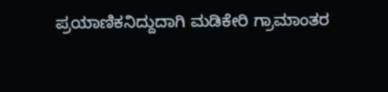ಪ್ರಯಾಣಿಕನಿದ್ದುದಾಗಿ ಮಡಿಕೇರಿ ಗ್ರಾಮಾಂತರ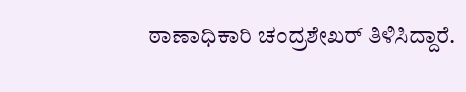ಠಾಣಾಧಿಕಾರಿ ಚಂದ್ರಶೇಖರ್ ತಿಳಿಸಿದ್ದಾರೆ.